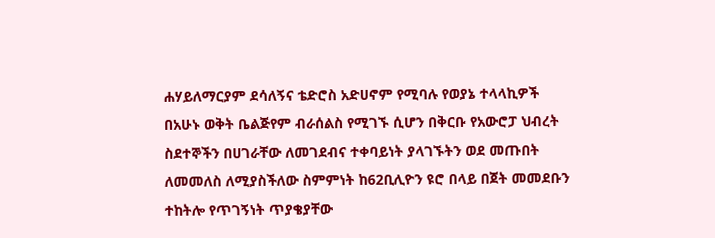ሐሃይለማርያም ደሳለኝና ቴድሮስ አድሀኖም የሚባሉ የወያኔ ተላላኪዎች በአሁኑ ወቅት ቤልጅየም ብራሰልስ የሚገኙ ሲሆን በቅርቡ የአውሮፓ ህብረት ስደተኞችን በሀገራቸው ለመገደብና ተቀባይነት ያላገኙትን ወደ መጡበት ለመመለስ ለሚያስችለው ስምምነት ከ62ቢሊዮን ዩሮ በላይ በጀት መመደቡን ተከትሎ የጥገኝነት ጥያቄያቸው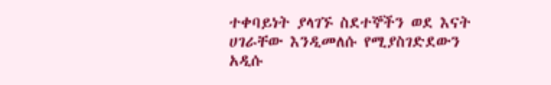ተቀባይነት ያላገኙ ስደተኞችን ወደ እናት ሀገራቸው እንዲመለሱ የሚያስገድደውን አዲሱ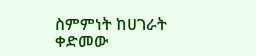ስምምነት ከሀገራት ቀድመው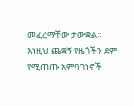መፈረማቸው ታውቋል። እነዚህ ጨቋኝ የዜጎችን ደም የሚጠጡ አምባገነኖች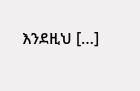እንደዚህ […]